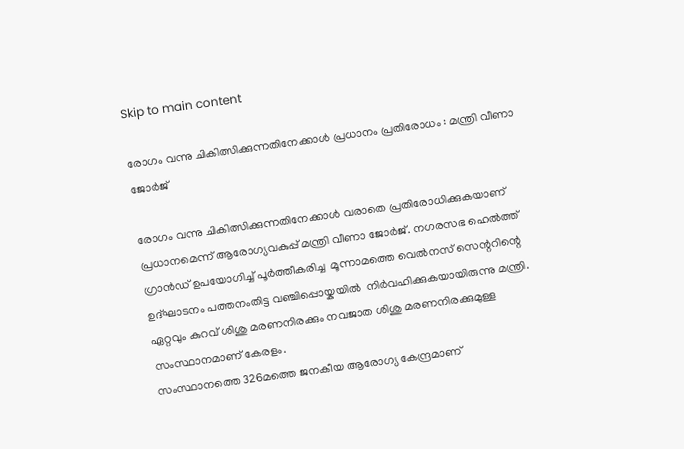Skip to main content

രോഗം വന്നു ചികിത്സിക്കുന്നതിനേക്കാൾ പ്രധാനം പ്രതിരോധം : മന്ത്രി വീണാ ജോർജ്

രോഗം വന്നു ചികിത്സിക്കുന്നതിനേക്കാൾ വരാതെ പ്രതിരോധിക്കുകയാണ് പ്രധാനമെന്ന് ആരോഗ്യവകുപ്പ് മന്ത്രി വീണാ ജോർജ്. നഗരസഭ ഹെൽത്ത് ഗ്രാൻഡ് ഉപയോഗിച്ച് പൂർത്തീകരിച്ച  മൂന്നാമത്തെ വെൽനസ് സെന്ററിന്റെ ഉദ്ഘാടനം പത്തനംതിട്ട വഞ്ചിപ്പൊയ്കയിൽ  നിർവഹിക്കുകയായിരുന്നു മന്ത്രി. ഏറ്റവും കുറവ് ശിശു മരണനിരക്കും നവജാത ശിശു മരണനിരക്കുമുള്ള സംസ്ഥാനമാണ് കേരളം.
സംസ്ഥാനത്തെ 326മത്തെ ജനകീയ ആരോഗ്യ കേന്ദ്രമാണ്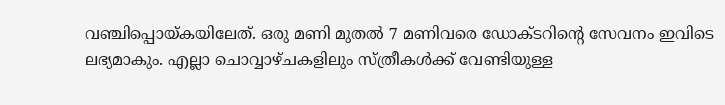വഞ്ചിപ്പൊയ്കയിലേത്. ഒരു മണി മുതൽ 7 മണിവരെ ഡോക്ടറിന്റെ സേവനം ഇവിടെ ലഭ്യമാകും. എല്ലാ ചൊവ്വാഴ്ചകളിലും സ്ത്രീകൾക്ക് വേണ്ടിയുള്ള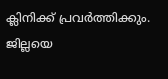ക്ലിനിക്ക് പ്രവർത്തിക്കും.
ജില്ലയെ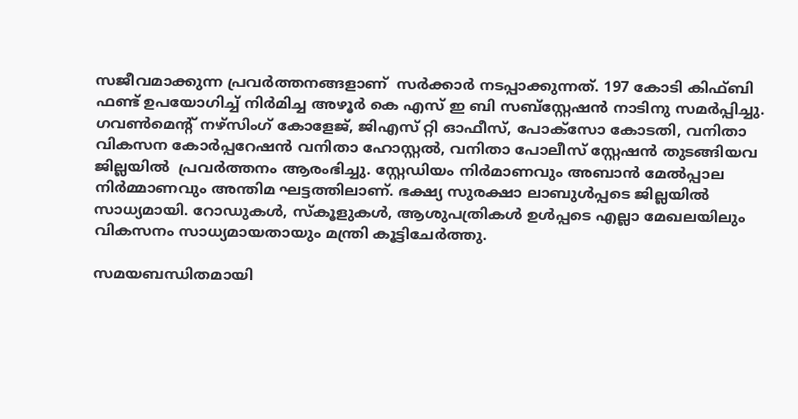സജീവമാക്കുന്ന പ്രവർത്തനങ്ങളാണ്  സർക്കാർ നടപ്പാക്കുന്നത്. 197 കോടി കിഫ്‌ബി ഫണ്ട്‌ ഉപയോഗിച്ച് നിർമിച്ച അഴൂർ കെ എസ് ഇ ബി സബ്‌സ്റ്റേഷൻ നാടിനു സമർപ്പിച്ചു. ഗവൺമെന്റ് നഴ്സിംഗ് കോളേജ്, ജിഎസ് റ്റി ഓഫീസ്, പോക്സോ കോടതി, വനിതാ വികസന കോർപ്പറേഷൻ വനിതാ ഹോസ്റ്റൽ, വനിതാ പോലീസ് സ്റ്റേഷൻ തുടങ്ങിയവ ജില്ലയിൽ  പ്രവർത്തനം ആരംഭിച്ചു. സ്റ്റേഡിയം നിർമാണവും അബാൻ മേൽപ്പാല നിർമ്മാണവും അന്തിമ ഘട്ടത്തിലാണ്. ഭക്ഷ്യ സുരക്ഷാ ലാബുൾപ്പടെ ജില്ലയിൽ സാധ്യമായി. റോഡുകൾ, സ്കൂളുകൾ, ആശുപത്രികൾ ഉൾപ്പടെ എല്ലാ മേഖലയിലും വികസനം സാധ്യമായതായും മന്ത്രി കൂട്ടിചേർത്തു.

സമയബന്ധിതമായി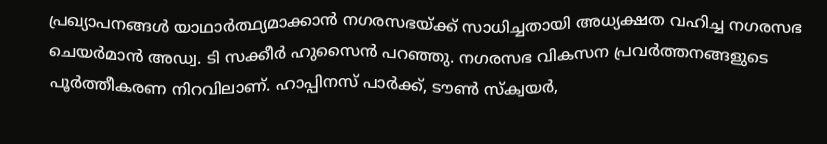പ്രഖ്യാപനങ്ങൾ യാഥാർത്ഥ്യമാക്കാൻ നഗരസഭയ്ക്ക് സാധിച്ചതായി അധ്യക്ഷത വഹിച്ച നഗരസഭ ചെയർമാൻ അഡ്വ. ടി സക്കീർ ഹുസൈൻ പറഞ്ഞു. നഗരസഭ വികസന പ്രവർത്തനങ്ങളുടെ പൂർത്തീകരണ നിറവിലാണ്. ഹാപ്പിനസ് പാർക്ക്, ടൗൺ സ്ക്വയർ,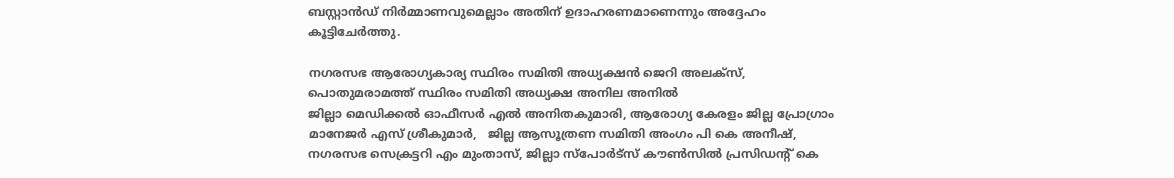ബസ്റ്റാൻഡ് നിർമ്മാണവുമെല്ലാം അതിന് ഉദാഹരണമാണെന്നും അദ്ദേഹം കൂട്ടിചേർത്തു.

നഗരസഭ ആരോഗ്യകാര്യ സ്ഥിരം സമിതി അധ്യക്ഷൻ ജെറി അലക്സ്,  പൊതുമരാമത്ത് സ്ഥിരം സമിതി അധ്യക്ഷ അനില അനിൽ
ജില്ലാ മെഡിക്കൽ ഓഫീസർ എൽ അനിതകുമാരി, ആരോഗ്യ കേരളം ജില്ല പ്രോഗ്രാം മാനേജർ എസ് ശ്രീകുമാർ,   ജില്ല ആസൂത്രണ സമിതി അംഗം പി കെ അനീഷ്, നഗരസഭ സെക്രട്ടറി എം മുംതാസ്, ജില്ലാ സ്പോർട്സ് കൗൺസിൽ പ്രസിഡന്റ് കെ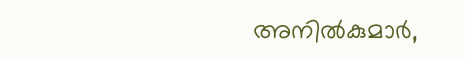അനിൽകുമാർ,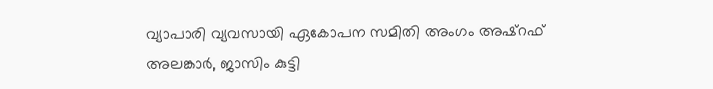വ്യാപാരി വ്യവസായി ഏകോപന സമിതി അംഗം അഷ്റഫ് അലങ്കാർ, ജാസിം കുട്ടി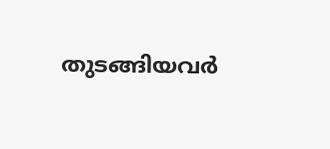തുടങ്ങിയവർ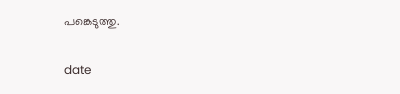പങ്കെടുത്തു.

date